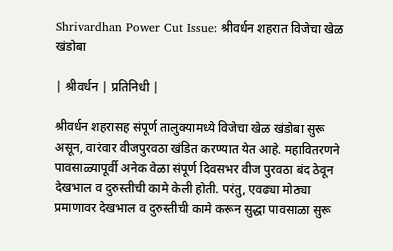Shrivardhan Power Cut Issue: श्रीवर्धन शहरात विजेचा खेळ खंडोबा

| श्रीवर्धन | प्रतिनिधी |

श्रीवर्धन शहरासह संपूर्ण तालुक्यामध्ये विजेचा खेळ खंडोबा सुरू असून, वारंवार वीजपुरवठा खंडित करण्यात येत आहे. महावितरणने पावसाळ्यापूर्वी अनेक वेळा संपूर्ण दिवसभर वीज पुरवठा बंद ठेवून देखभाल व दुरुस्तीची कामे केली होती. परंतु, एवढ्या मोठ्या प्रमाणावर देखभाल व दुरुस्तीची कामे करून सुद्धा पावसाळा सुरू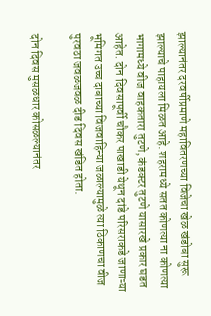झाल्यानंतर दरवर्षीप्रमाणे महावितरणच्या विजेचा खेळ खंडोबा सुरू झाल्याचे पाहायला मिळत आहे. शहरामध्ये सतत कोणत्या ना कोणत्या भागामध्ये वीज वाहकतारा तुटणे, कंडक्टर तुटणे यासारखे प्रकार घडत आहेत. दोन दिवसापूर्वी चौकर पाखाडी येथून दांडे परिसराकडे जाणाऱ्या भूमिगत उच्च दाबाच्या विजवाहिन्या जळाल्यामुळे त्या ठिकाणचा वीज पुरवठा जवळजवळ दीड दिवस खंडित होता.

दोन दिवस मुसळधार कोसळल्यानंतर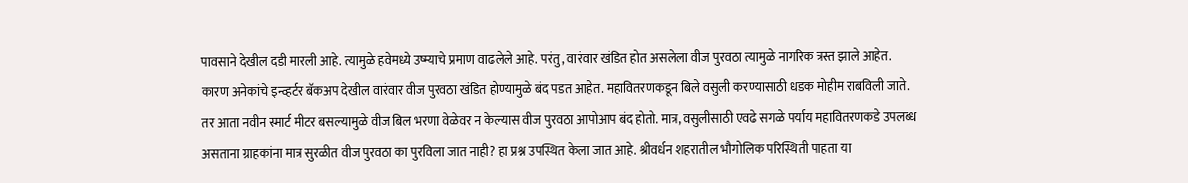पावसाने देखील दडी मारली आहे. त्यामुळे हवेमध्ये उष्म्याचे प्रमाण वाढलेले आहे. परंतु, वारंवार खंडित होत असलेला वीज पुरवठा त्यामुळे नागरिक त्रस्त झाले आहेत. कारण अनेकांचे इन्व्हर्टर बॅकअप देखील वारंवार वीज पुरवठा खंडित होण्यामुळे बंद पडत आहेत. महावितरणकडून बिले वसुली करण्यासाठी धडक मोहीम राबविली जाते. तर आता नवीन स्मार्ट मीटर बसल्यामुळे वीज बिल भरणा वेळेवर न केल्यास वीज पुरवठा आपोआप बंद होतो. मात्र, वसुलीसाठी एवढे सगळे पर्याय महावितरणकडे उपलब्ध असताना ग्राहकांना मात्र सुरळीत वीज पुरवठा का पुरविला जात नाही? हा प्रश्न उपस्थित केला जात आहे. श्रीवर्धन शहरातील भौगोलिक परिस्थिती पाहता या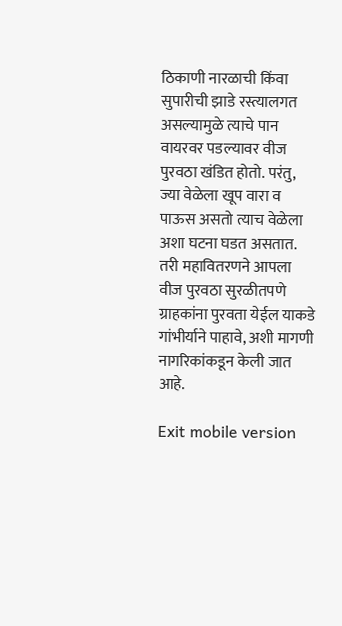ठिकाणी नारळाची किंवा सुपारीची झाडे रस्त्यालगत असल्यामुळे त्याचे पान वायरवर पडल्यावर वीज पुरवठा खंडित होतो. परंतु, ज्या वेळेला खूप वारा व पाऊस असतो त्याच वेळेला अशा घटना घडत असतात. तरी महावितरणने आपला वीज पुरवठा सुरळीतपणे ग्राहकांना पुरवता येईल याकडे गांभीर्याने पाहावे, अशी मागणी नागरिकांकडून केली जात आहे.

Exit mobile version